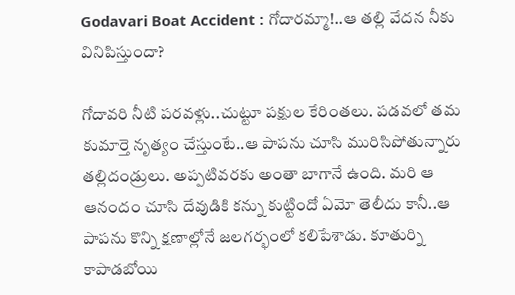Godavari Boat Accident : గోదారమ్మా!..ఆ తల్లి వేదన నీకు వినిపిస్తుందా?

గోదావరి నీటి పరవళ్లు..చుట్టూ పక్షుల కేరింతలు. పడవలో తమ కుమార్తె నృత్యం చేస్తుంటే..ఆ పాపను చూసి మురిసిపోతున్నారు తల్లిదండ్రులు. అప్పటివరకు అంతా బాగానే ఉంది. మరి ఆ ఆనందం చూసి దేవుడికి కన్ను కుట్టిందో ఏమో తెలీదు కానీ..ఆ పాపను కొన్ని క్షణాల్లోనే జలగర్భంలో కలిపేశాడు. కూతుర్ని కాపాడబోయి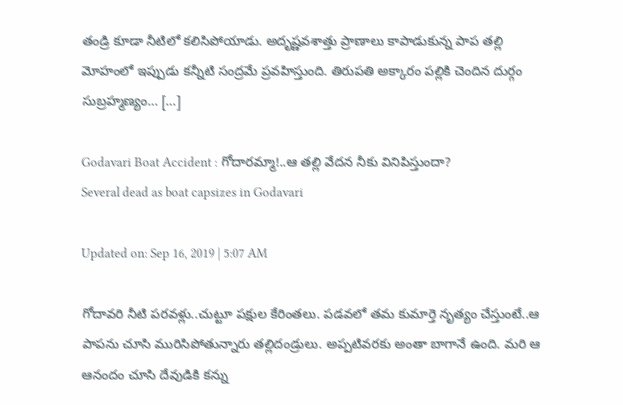తండ్రి కూడా నీటిలో కలిసిపోయాడు. అదృష్ణవశాత్తు ప్రాణాలు కాపాడుకున్న పాప తల్లి మోహంలో ఇప్పుడు కన్నీటి సంద్రమే ప్రవహిస్తుంది. తిరుపతి అక్కారం పల్లికి చెందిన దుర్గం సుబ్రహ్మణ్యం… […]

Godavari Boat Accident : గోదారమ్మా!..ఆ తల్లి వేదన నీకు వినిపిస్తుందా?
Several dead as boat capsizes in Godavari

Updated on: Sep 16, 2019 | 5:07 AM

గోదావరి నీటి పరవళ్లు..చుట్టూ పక్షుల కేరింతలు. పడవలో తమ కుమార్తె నృత్యం చేస్తుంటే..ఆ పాపను చూసి మురిసిపోతున్నారు తల్లిదండ్రులు. అప్పటివరకు అంతా బాగానే ఉంది. మరి ఆ ఆనందం చూసి దేవుడికి కన్ను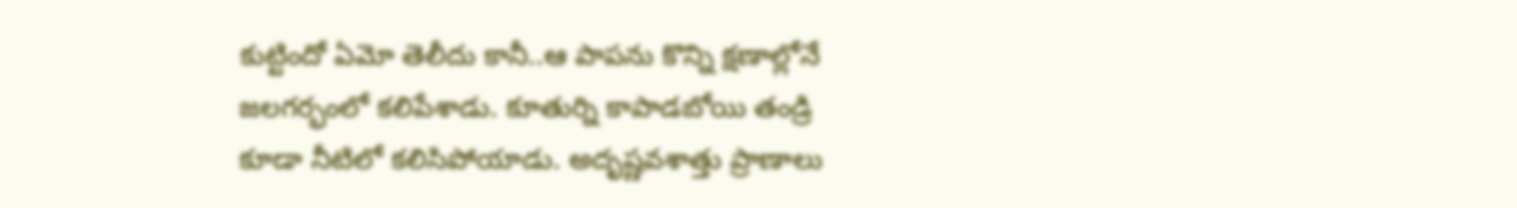కుట్టిందో ఏమో తెలీదు కానీ..ఆ పాపను కొన్ని క్షణాల్లోనే జలగర్భంలో కలిపేశాడు. కూతుర్ని కాపాడబోయి తండ్రి కూడా నీటిలో కలిసిపోయాడు. అదృష్ణవశాత్తు ప్రాణాలు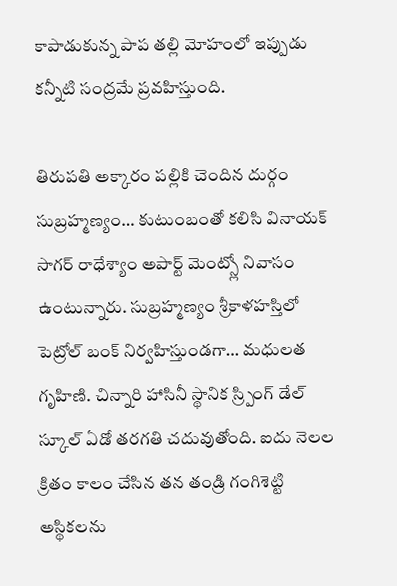కాపాడుకున్న పాప తల్లి మోహంలో ఇప్పుడు కన్నీటి సంద్రమే ప్రవహిస్తుంది.

తిరుపతి అక్కారం పల్లికి చెందిన దుర్గం సుబ్రహ్మణ్యం… కుటుంబంతో కలిసి వినాయక్ సాగర్ రాధేశ్యాం అపార్ట్ మెంట్స్లో నివాసం ఉంటున్నారు. సుబ్రహ్మణ్యం శ్రీకాళహస్తిలో పెట్రోల్ బంక్ నిర్వహిస్తుండగా… మధులత గృహిణి. చిన్నారి హాసినీ స్థానిక స్ర్పింగ్ డేల్ స్కూల్ ఏడో తరగతి చదువుతోంది. ఐదు నెలల క్రితం కాలం చేసిన తన తండ్రి గంగిశెట్టి అస్థికలను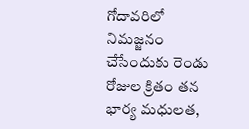గోదావరిలో నిమజ్జనం చేసేందుకు రెండు రోజుల క్రితం తన భార్య మధులత,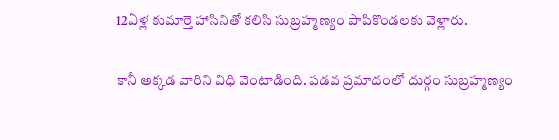12ఏళ్ల కుమార్తె హాసినితో కలిసి సుబ్రహ్మణ్యం పాపికొండలకు వెళ్లారు.

కానీ అక్కడ వారిని విధి వెంటాడింది. పడవ ప్రమాదంలో దుర్గం సుబ్రహ్మణ్యం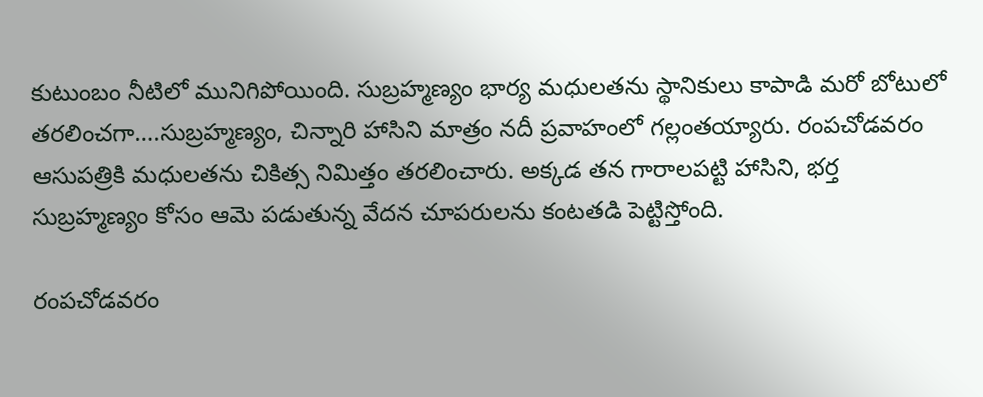కుటుంబం నీటిలో మునిగిపోయింది. సుబ్రహ్మణ్యం భార్య మధులతను స్థానికులు కాపాడి మరో బోటులో తరలించగా….సుబ్రహ్మణ్యం, చిన్నారి హాసిని మాత్రం నదీ ప్రవాహంలో గల్లంతయ్యారు. రంపచోడవరం ఆసుపత్రికి మధులతను చికిత్స నిమిత్తం తరలించారు. అక్కడ తన గారాలపట్టి హాసిని, భర్త సుబ్రహ్మణ్యం కోసం ఆమె పడుతున్న వేదన చూపరులను కంటతడి పెట్టిస్తోంది.

రంపచోడవరం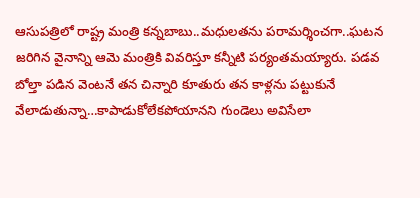ఆసుపత్రిలో రాష్ట్ర మంత్రి కన్నబాబు..మధులతను పరామర్శించగా..ఘటన జరిగిన వైనాన్ని ఆమె మంత్రికి వివరిస్తూ కన్నీటి పర్యంతమయ్యారు. పడవ బోల్తా పడిన వెంటనే తన చిన్నారి కూతురు తన కాళ్లను పట్టుకునే వేలాడుతున్నా…కాపాడుకోలేకపోయానని గుండెలు అవిసేలా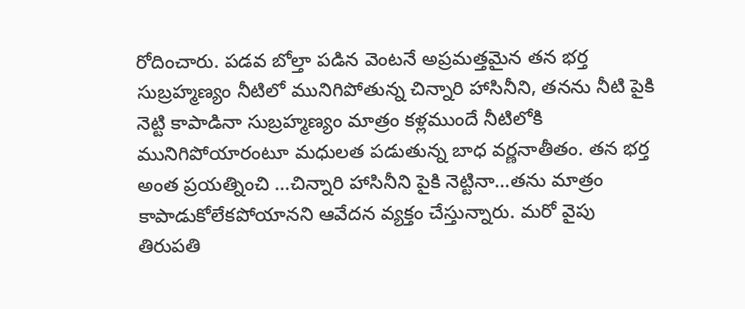రోదించారు. పడవ బోల్తా పడిన వెంటనే అప్రమత్తమైన తన భర్త సుబ్రహ్మణ్యం నీటిలో మునిగిపోతున్న చిన్నారి హాసినీని, తనను నీటి పైకి నెట్టి కాపాడినా సుబ్రహ్మణ్యం మాత్రం కళ్లముందే నీటిలోకి మునిగిపోయారంటూ మధులత పడుతున్న బాధ వర్ణనాతీతం. తన భర్త అంత ప్రయత్నించి …చిన్నారి హాసినీని పైకి నెట్టినా…తను మాత్రం కాపాడుకోలేకపోయానని ఆవేదన వ్యక్తం చేస్తున్నారు. మరో వైపు తిరుపతి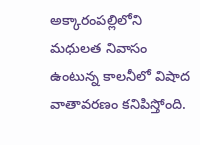అక్కారంపల్లిలోని మధులత నివాసం ఉంటున్న కాలనీలో విషాద వాతావరణం కనిపిస్తోంది.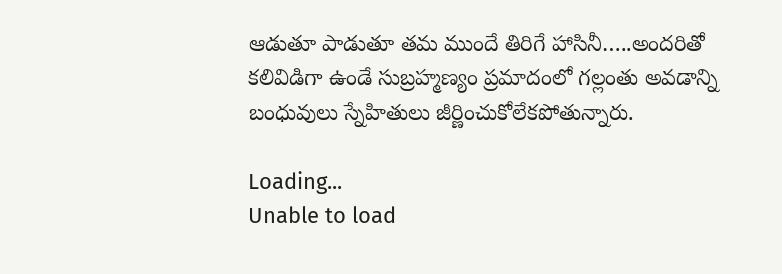ఆడుతూ పాడుతూ తమ ముందే తిరిగే హాసినీ…..అందరితో కలివిడిగా ఉండే సుబ్రహ్మణ్యం ప్రమాదంలో గల్లంతు అవడాన్ని బంధువులు స్నేహితులు జీర్ణించుకోలేకపోతున్నారు.

Loading...
Unable to load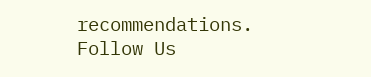recommendations.
Follow Us